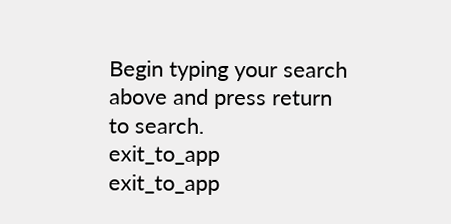Begin typing your search above and press return to search.
exit_to_app
exit_to_app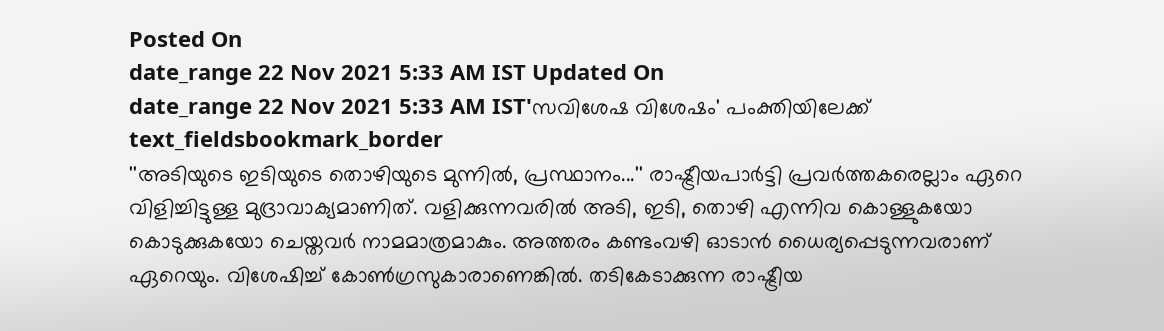Posted On
date_range 22 Nov 2021 5:33 AM IST Updated On
date_range 22 Nov 2021 5:33 AM IST'സവിശേഷ വിശേഷം' പംക്തിയിലേക്ക്
text_fieldsbookmark_border
''അടിയുടെ ഇടിയുടെ തൊഴിയുടെ മുന്നിൽ, പ്രസ്ഥാനം...'' രാഷ്ട്രീയപാർട്ടി പ്രവർത്തകരെല്ലാം ഏറെ വിളിച്ചിട്ടുള്ള മുദ്രാവാക്യമാണിത്. വളിക്കുന്നവരിൽ അടി, ഇടി, തൊഴി എന്നിവ കൊള്ളുകയോ കൊടുക്കുകയോ ചെയ്തവർ നാമമാത്രമാകും. അത്തരം കണ്ടംവഴി ഓടാൻ ധൈര്യപ്പെടുന്നവരാണ് ഏറെയും. വിശേഷിച്ച് കോൺഗ്രസുകാരാണെങ്കിൽ. തടികേടാക്കുന്ന രാഷ്ട്രീയ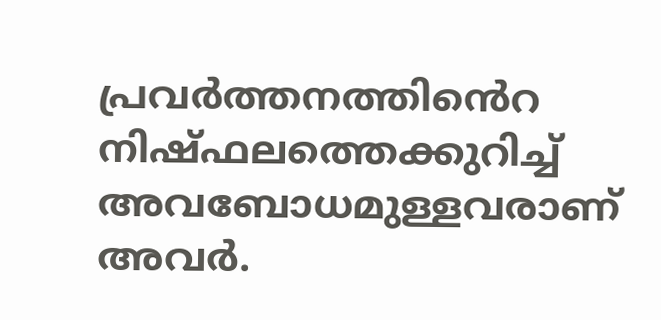പ്രവർത്തനത്തിൻെറ നിഷ്ഫലത്തെക്കുറിച്ച് അവബോധമുള്ളവരാണ് അവർ.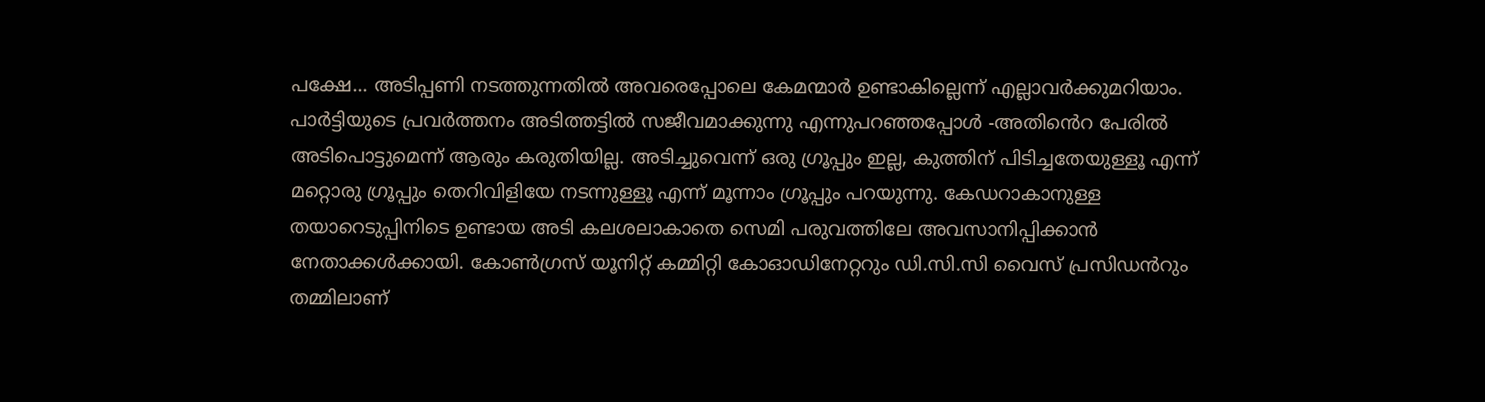പക്ഷേ... അടിപ്പണി നടത്തുന്നതിൽ അവരെപ്പോലെ കേമന്മാർ ഉണ്ടാകില്ലെന്ന് എല്ലാവർക്കുമറിയാം. പാർട്ടിയുടെ പ്രവർത്തനം അടിത്തട്ടിൽ സജീവമാക്കുന്നു എന്നുപറഞ്ഞപ്പോൾ -അതിൻെറ പേരിൽ അടിപൊട്ടുമെന്ന് ആരും കരുതിയില്ല. അടിച്ചുവെന്ന് ഒരു ഗ്രൂപ്പും ഇല്ല, കുത്തിന് പിടിച്ചതേയുള്ളൂ എന്ന് മറ്റൊരു ഗ്രൂപ്പും തെറിവിളിയേ നടന്നുള്ളൂ എന്ന് മൂന്നാം ഗ്രൂപ്പും പറയുന്നു. കേഡറാകാനുള്ള തയാറെടുപ്പിനിടെ ഉണ്ടായ അടി കലശലാകാതെ സെമി പരുവത്തിലേ അവസാനിപ്പിക്കാൻ നേതാക്കൾക്കായി. കോൺഗ്രസ് യൂനിറ്റ് കമ്മിറ്റി കോഓഡിനേറ്ററും ഡി.സി.സി വൈസ് പ്രസിഡൻറും തമ്മിലാണ്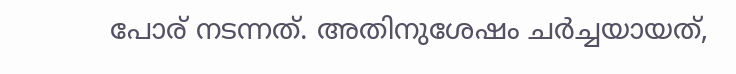പോര് നടന്നത്. അതിനുശേഷം ചർച്ചയായത്,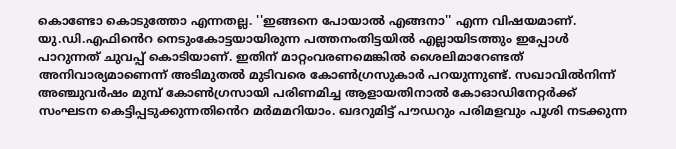കൊണ്ടോ കൊടുത്തോ എന്നതല്ല. ''ഇങ്ങനെ പോയാൽ എങ്ങനാ'' എന്ന വിഷയമാണ്. യു.ഡി.എഫിൻെറ നെടുംകോട്ടയായിരുന്ന പത്തനംതിട്ടയിൽ എല്ലായിടത്തും ഇപ്പോൾ പാറുന്നത് ചുവപ്പ് കൊടിയാണ്. ഇതിന് മാറ്റംവരണമെങ്കിൽ ശൈലിമാറേണ്ടത് അനിവാര്യമാണെന്ന് അടിമുതൽ മുടിവരെ കോൺഗ്രസുകാർ പറയുന്നുണ്ട്. സഖാവിൽനിന്ന് അഞ്ചുവർഷം മുമ്പ് കോൺഗ്രസായി പരിണമിച്ച ആളായതിനാൽ കോഓഡിനേറ്റർക്ക് സംഘടന കെട്ടിപ്പടുക്കുന്നതിൻെറ മർമമറിയാം. ഖദറുമിട്ട് പൗഡറും പരിമളവും പൂശി നടക്കുന്ന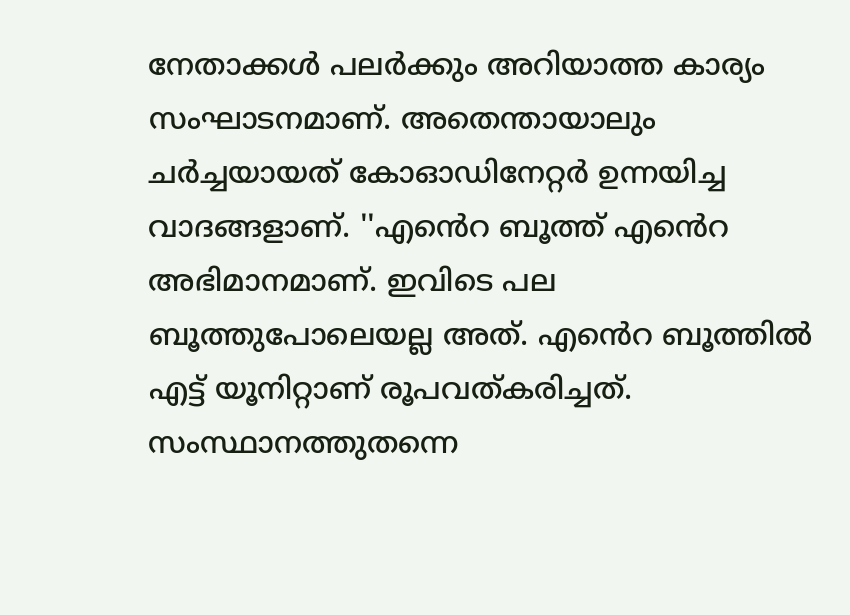നേതാക്കൾ പലർക്കും അറിയാത്ത കാര്യം സംഘാടനമാണ്. അതെന്തായാലും ചർച്ചയായത് കോഓഡിനേറ്റർ ഉന്നയിച്ച വാദങ്ങളാണ്. ''എൻെറ ബൂത്ത് എൻെറ അഭിമാനമാണ്. ഇവിടെ പല ബൂത്തുപോലെയല്ല അത്. എൻെറ ബൂത്തിൽ എട്ട് യൂനിറ്റാണ് രൂപവത്കരിച്ചത്. സംസ്ഥാനത്തുതന്നെ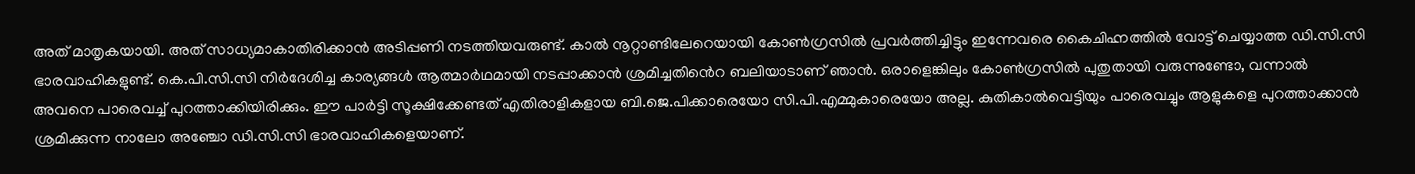അത് മാതൃകയായി. അത് സാധ്യമാകാതിരിക്കാൻ അടിപ്പണി നടത്തിയവരുണ്ട്. കാൽ നൂറ്റാണ്ടിലേറെയായി കോൺഗ്രസിൽ പ്രവർത്തിച്ചിട്ടും ഇന്നേവരെ കൈചിഹ്നത്തിൽ വോട്ട് ചെയ്യാത്ത ഡി.സി.സി ഭാരവാഹികളുണ്ട്. കെ.പി.സി.സി നിർദേശിച്ച കാര്യങ്ങൾ ആത്മാർഥമായി നടപ്പാക്കാൻ ശ്രമിച്ചതിൻെറ ബലിയാടാണ് ഞാൻ. ഒരാളെങ്കിലും കോൺഗ്രസിൽ പുതുതായി വരുന്നുണ്ടോ, വന്നാൽ അവനെ പാരെവച്ച് പുറത്താക്കിയിരിക്കും. ഈ പാർട്ടി സൂക്ഷിക്കേണ്ടത് എതിരാളികളായ ബി.ജെ.പിക്കാരെയോ സി.പി.എമ്മുകാരെയോ അല്ല. കുതികാൽവെട്ടിയും പാരെവച്ചും ആളുകളെ പുറത്താക്കാൻ ശ്രമിക്കുന്ന നാലോ അഞ്ചോ ഡി.സി.സി ഭാരവാഹികളെയാണ്.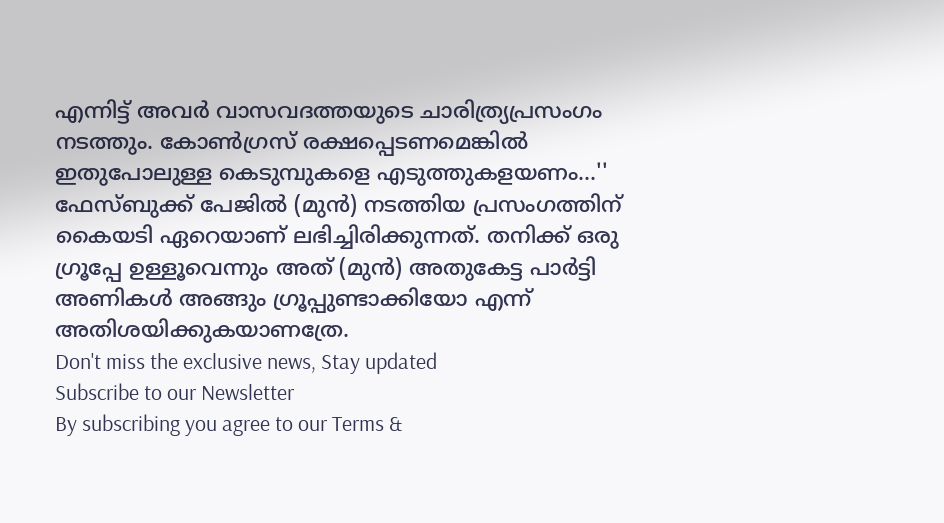എന്നിട്ട് അവർ വാസവദത്തയുടെ ചാരിത്ര്യപ്രസംഗം നടത്തും. കോൺഗ്രസ് രക്ഷപ്പെടണമെങ്കിൽ ഇതുപോലുള്ള കെടുമ്പുകളെ എടുത്തുകളയണം...'' ഫേസ്ബുക്ക് പേജിൽ (മുൻ) നടത്തിയ പ്രസംഗത്തിന് കൈയടി ഏറെയാണ് ലഭിച്ചിരിക്കുന്നത്. തനിക്ക് ഒരു ഗ്രൂപ്പേ ഉള്ളൂവെന്നും അത് (മുൻ) അതുകേട്ട പാർട്ടി അണികൾ അങ്ങും ഗ്രൂപ്പുണ്ടാക്കിയോ എന്ന് അതിശയിക്കുകയാണത്രേ.
Don't miss the exclusive news, Stay updated
Subscribe to our Newsletter
By subscribing you agree to our Terms &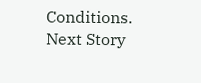Conditions.
Next Story